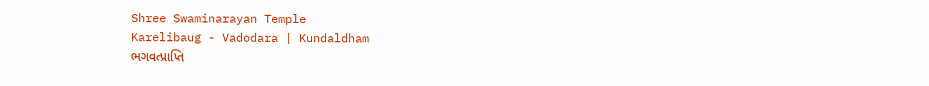Shree Swaminarayan Temple
Karelibaug - Vadodara | Kundaldham
ભગવત્પ્રાપ્તિ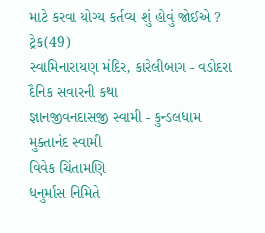માટે કરવા યોગ્ય કર્તવ્ય શું હોવું જોઈએ ?
ટ્રેક(49)
સ્વામિનારાયણ મંદિર, કારેલીબાગ - વડોદરા
દૈનિક સવારની કથા
જ્ઞાનજીવનદાસજી સ્વામી - કુન્ડલધામ
મુક્તાનંદ સ્વામી
વિવેક ચિંતામણિ
ધનુર્માસ નિમિતે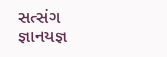સત્સંગ જ્ઞાનયજ્ઞ